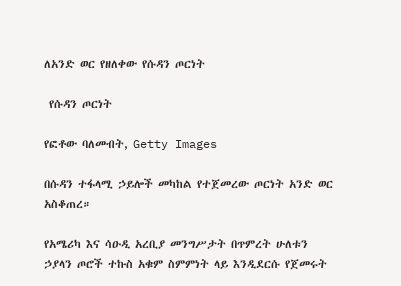ለአንድ ወር የዘለቀው የሱዳን ጦርነት

 የሱዳን ጦርነት

የፎቶው ባለመብት, Getty Images

በሱዳን ተፋላሚ ኃይሎች መካከል የተጀመረው ጦርነት አንድ ወር አስቆጠረ።

የአሜሪካ እና ሳዑዲ አረቢያ መንግሥታት በጥምረት ሁለቱን ኃያላን ጦሮች ተኩስ አቁም ስምምነት ላይ እንዲደርሱ የጀመሩት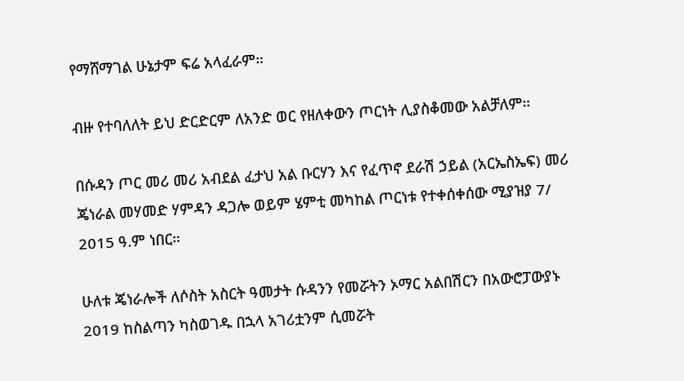የማሸማገል ሁኔታም ፍሬ አላፈራም።

ብዙ የተባለለት ይህ ድርድርም ለአንድ ወር የዘለቀውን ጦርነት ሊያስቆመው አልቻለም።

በሱዳን ጦር መሪ መሪ አብደል ፈታህ አል ቡርሃን እና የፈጥኖ ደራሽ ኃይል (አርኤስኤፍ) መሪ ጄነራል መሃመድ ሃምዳን ዳጋሎ ወይም ሄምቲ መካከል ጦርነቱ የተቀሰቀሰው ሚያዝያ 7/ 2015 ዓ.ም ነበር።

ሁለቱ ጄነራሎች ለሶስት አስርት ዓመታት ሱዳንን የመሯትን ኦማር አልበሽርን በአውሮፓውያኑ 2019 ከስልጣን ካስወገዱ በኋላ አገሪቷንም ሲመሯት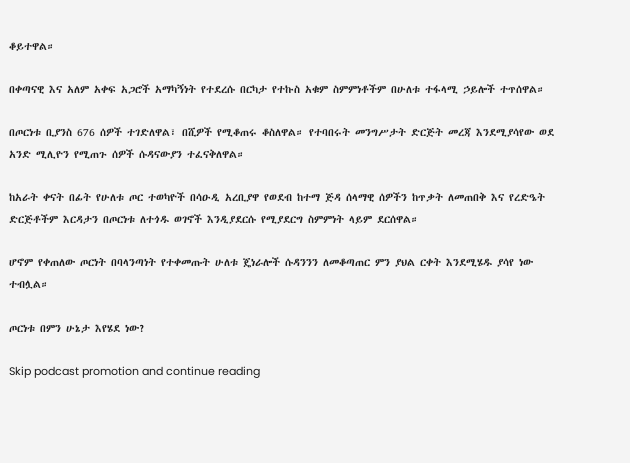ቆይተዋል።

በቀጣናዊ እና አለም አቀፍ አጋሮች አማካኝነት የተደረሱ በርካታ የተኩስ አቁም ስምምነቶችም በሁለቱ ተፋላሚ ኃይሎች ተጥሰዋል።

በጦርነቱ ቢያንስ 676 ሰዎች ተገድለዋል፣ በሺዎች የሚቆጠሩ ቆስለዋል። የተባበሩት መንግሥታት ድርጅት መረጃ እንደሚያሳየው ወደ አንድ ሚሊዮን የሚጠጉ ሰዎች ሱዳናውያን ተፈናቅለዋል።

ከአራት ቀናት በፊት የሁለቱ ጦር ተወካዮች በሳዑዲ አረቢያዋ የወደብ ከተማ ጅዳ ሰላማዊ ሰዎችን ከጥቃት ለመጠበቅ እና የረድዔት ድርጅቶችም እርዳታን በጦርነቱ ለተጎዱ ወገኖች እንዲያደርሱ የሚያደርግ ስምምነት ላይም ደርሰዋል።

ሆኖም የቀጠለው ጦርነት በባላንጣነት የተቀመጡት ሁለቱ ጄነራሎች ሱዳንንን ለመቆጣጠር ምን ያህል ርቀት እንደሚሄዱ ያሳየ ነው ተብሏል።

ጦርነቱ በምን ሁኔታ እየሄደ ነው?

Skip podcast promotion and continue reading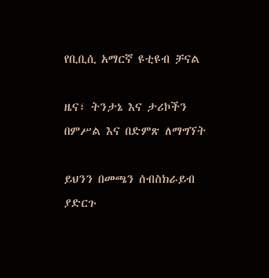የቢቢሲ አማርኛ ዩቲዩብ ቻናል

ዜና፣ ትንታኔ እና ታሪኮችን በምሥል እና በድምጽ ለማግኘት

ይህንን በመጫን ሰብስክራይብ ያድርጉ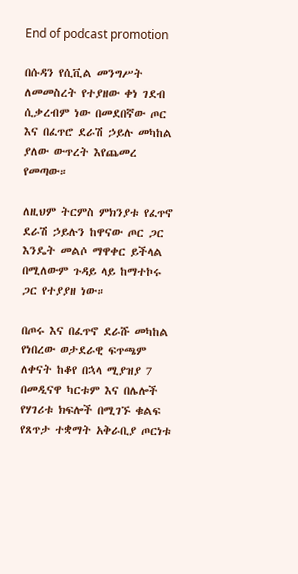End of podcast promotion

በሱዳን የሲቪል መንግሥት ለመመስረት የተያዘው ቀነ ገደብ ሲቃረብም ነው በመደበኛው ጦር እና በፈጥሮ ደራሽ ኃይሉ መካከል ያለው ውጥረት እየጨመረ የመጣው።

ለዚህም ትርምስ ምክንያቱ የፈጥኖ ደራሽ ኃይሉን ከዋናው ጦር ጋር እንዴት መልሶ ማዋቀር ይችላል በሚለውም ጉዳይ ላይ ከማተኮሩ ጋር የተያያዘ ነው።

በጦሩ እና በፈጥኖ ደራሹ መካከል የነበረው ወታደራዊ ፍጥጫም ለቀናት ከቆየ በኋላ ሚያዝያ 7 በመዲናዋ ካርቱም እና በሌሎች የሃገሪቱ ክፍሎች በሚገኙ ቁልፍ የጸጥታ ተቋማት አቅራቢያ ጦርነቱ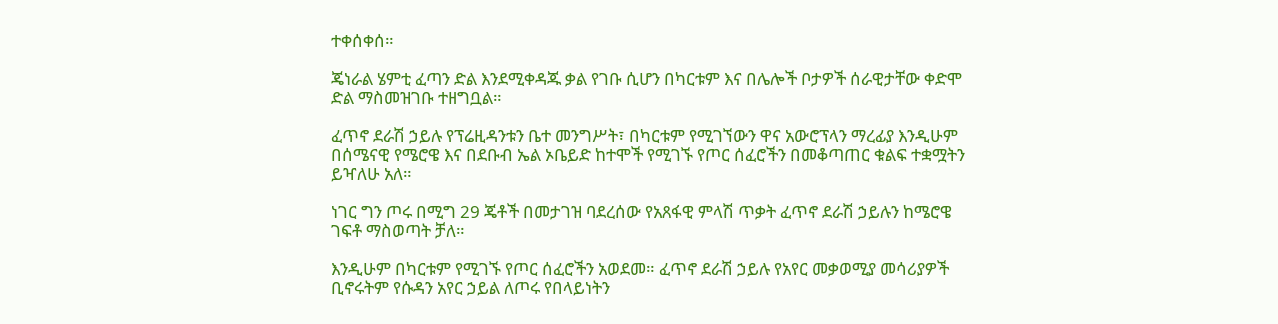ተቀሰቀሰ።

ጄነራል ሄምቲ ፈጣን ድል እንደሚቀዳጁ ቃል የገቡ ሲሆን በካርቱም እና በሌሎች ቦታዎች ሰራዊታቸው ቀድሞ ድል ማስመዝገቡ ተዘግቧል።

ፈጥኖ ደራሽ ኃይሉ የፕሬዚዳንቱን ቤተ መንግሥት፣ በካርቱም የሚገኘውን ዋና አውሮፕላን ማረፊያ እንዲሁም በሰሜናዊ የሜሮዌ እና በደቡብ ኤል ኦቤይድ ከተሞች የሚገኙ የጦር ሰፈሮችን በመቆጣጠር ቁልፍ ተቋሟትን ይዣለሁ አለ።

ነገር ግን ጦሩ በሚግ 29 ጄቶች በመታገዝ ባደረሰው የአጸፋዊ ምላሽ ጥቃት ፈጥኖ ደራሽ ኃይሉን ከሜሮዌ ገፍቶ ማስወጣት ቻለ።

እንዲሁም በካርቱም የሚገኙ የጦር ሰፈሮችን አወደመ። ፈጥኖ ደራሽ ኃይሉ የአየር መቃወሚያ መሳሪያዎች ቢኖሩትም የሱዳን አየር ኃይል ለጦሩ የበላይነትን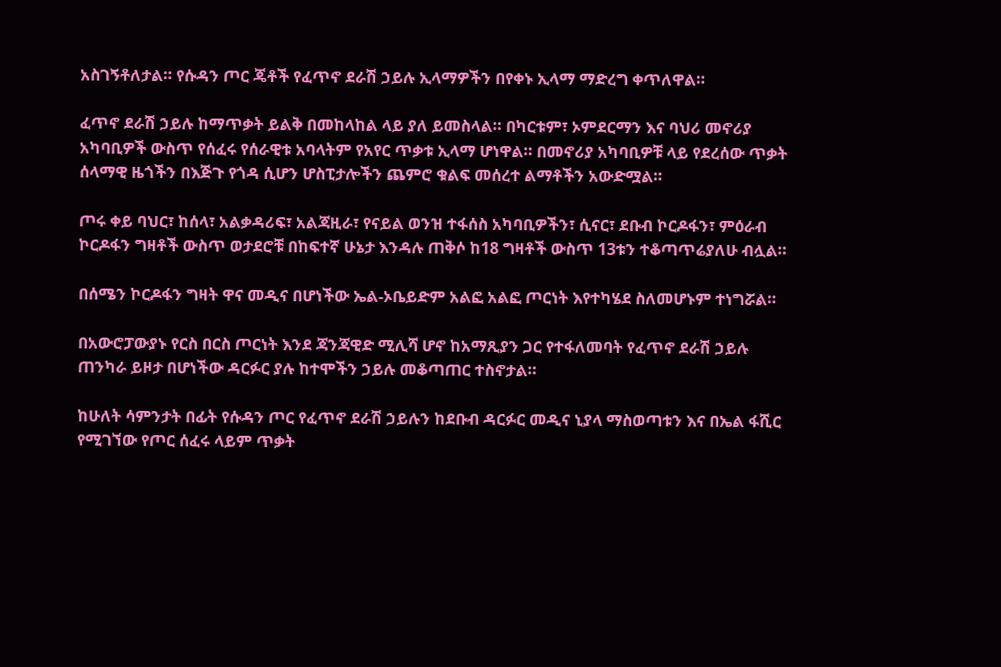አስገኝቶለታል። የሱዳን ጦር ጄቶች የፈጥኖ ደራሽ ኃይሉ ኢላማዎችን በየቀኑ ኢላማ ማድረግ ቀጥለዋል።

ፈጥኖ ደራሽ ኃይሉ ከማጥቃት ይልቅ በመከላከል ላይ ያለ ይመስላል። በካርቱም፣ ኦምደርማን እና ባህሪ መኖሪያ አካባቢዎች ውስጥ የሰፈሩ የሰራዊቱ አባላትም የአየር ጥቃቱ ኢላማ ሆነዋል። በመኖሪያ አካባቢዎቹ ላይ የደረሰው ጥቃት ሰላማዊ ዜጎችን በእጅጉ የጎዳ ሲሆን ሆስፒታሎችን ጨምሮ ቁልፍ መሰረተ ልማቶችን አውድሟል።

ጦሩ ቀይ ባህር፣ ከሰላ፣ አልቃዳሪፍ፣ አልጃዚራ፣ የናይል ወንዝ ተፋሰስ አካባቢዎችን፣ ሲናር፣ ደቡብ ኮርዶፋን፣ ምዕራብ ኮርዶፋን ግዛቶች ውስጥ ወታደሮቹ በከፍተኛ ሁኔታ እንዳሉ ጠቅሶ ከ18 ግዛቶች ውስጥ 13ቱን ተቆጣጥሬያለሁ ብሏል።

በሰሜን ኮርዶፋን ግዛት ዋና መዲና በሆነችው ኤል-ኦቤይድም አልፎ አልፎ ጦርነት እየተካሄደ ስለመሆኑም ተነግሯል።

በአውሮፓውያኑ የርስ በርስ ጦርነት እንደ ጃንጃዊድ ሚሊሻ ሆኖ ከአማጺያን ጋር የተፋለመባት የፈጥኖ ደራሽ ኃይሉ ጠንካራ ይዞታ በሆነችው ዳርፉር ያሉ ከተሞችን ኃይሉ መቆጣጠር ተስኖታል።

ከሁለት ሳምንታት በፊት የሱዳን ጦር የፈጥኖ ደራሽ ኃይሉን ከደቡብ ዳርፉር መዲና ኒያላ ማስወጣቱን እና በኤል ፋሺር የሚገኘው የጦር ሰፈሩ ላይም ጥቃት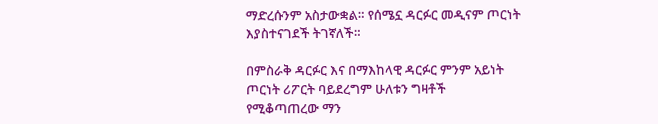ማድረሱንም አስታውቋል። የሰሜኗ ዳርፉር መዲናም ጦርነት እያስተናገደች ትገኛለች።

በምስራቅ ዳርፉር እና በማእከላዊ ዳርፉር ምንም አይነት ጦርነት ሪፖርት ባይደረግም ሁለቱን ግዛቶች የሚቆጣጠረው ማን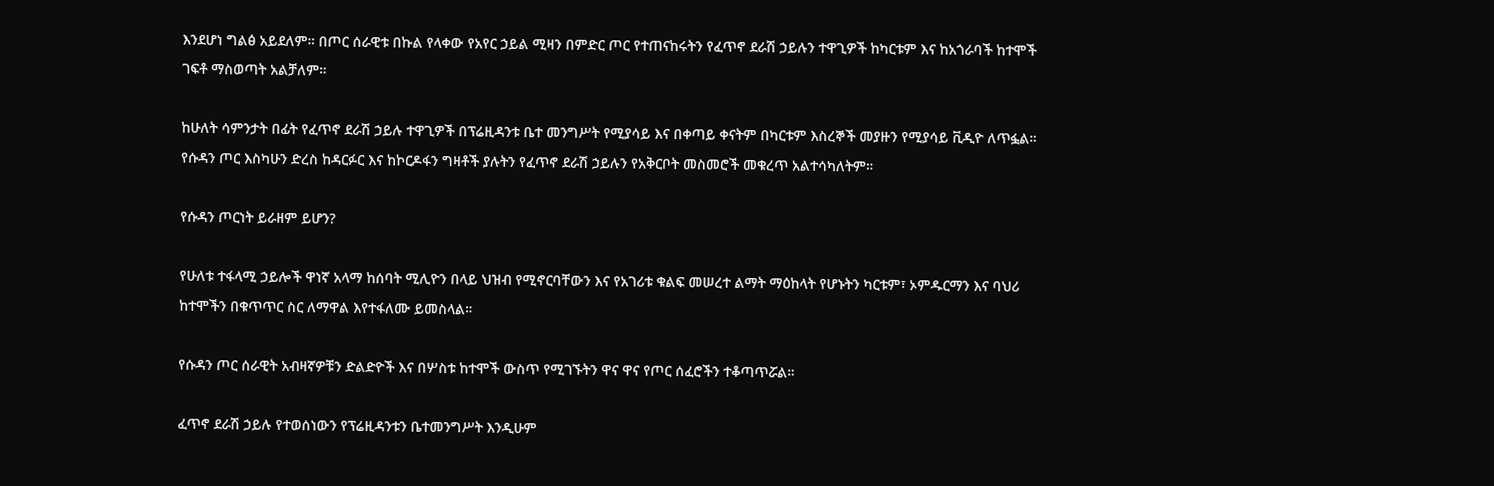እንደሆነ ግልፅ አይደለም። በጦር ሰራዊቱ በኩል የላቀው የአየር ኃይል ሚዛን በምድር ጦር የተጠናከሩትን የፈጥኖ ደራሽ ኃይሉን ተዋጊዎች ከካርቱም እና ከአጎራባች ከተሞች ገፍቶ ማስወጣት አልቻለም።

ከሁለት ሳምንታት በፊት የፈጥኖ ደራሽ ኃይሉ ተዋጊዎች በፕሬዚዳንቱ ቤተ መንግሥት የሚያሳይ እና በቀጣይ ቀናትም በካርቱም እስረኞች መያዙን የሚያሳይ ቪዲዮ ለጥፏል። የሱዳን ጦር እስካሁን ድረስ ከዳርፉር እና ከኮርዶፋን ግዛቶች ያሉትን የፈጥኖ ደራሽ ኃይሉን የአቅርቦት መስመሮች መቁረጥ አልተሳካለትም።

የሱዳን ጦርነት ይራዘም ይሆን?

የሁለቱ ተፋላሚ ኃይሎች ዋነኛ አላማ ከሰባት ሚሊዮን በላይ ህዝብ የሚኖርባቸውን እና የአገሪቱ ቁልፍ መሠረተ ልማት ማዕከላት የሆኑትን ካርቱም፣ ኦምዱርማን እና ባህሪ ከተሞችን በቁጥጥር ስር ለማዋል እየተፋለሙ ይመስላል።

የሱዳን ጦር ሰራዊት አብዛኛዎቹን ድልድዮች እና በሦስቱ ከተሞች ውስጥ የሚገኙትን ዋና ዋና የጦር ሰፈሮችን ተቆጣጥሯል።

ፈጥኖ ደራሽ ኃይሉ የተወሰነውን የፕሬዚዳንቱን ቤተመንግሥት እንዲሁም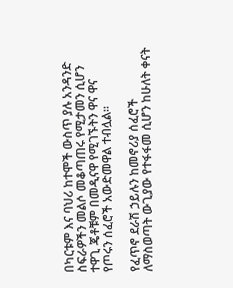በካርቱም እና ባህሪ ከተሞች ውስጥ ያሉ አንዳንድ ስፍራዎችን መልሶ መቆጣጠሩ የሚታመን ሲሆን ተዋጊ ጄቶቹም በመዲናዋ የሚገኙትን ዋና ዋና የጦሩን ሰፈሮች አውድመዋል ተብሏል።

የፈጥኖ ደራሽ ኃይሉን ከመኖሪያ ሰፈሮች ለማስወጣት ውጊያው የተፋፋመ ሲሆን ከሁለት ቀናት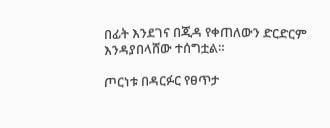በፊት እንደገና በጂዳ የቀጠለውን ድርድርም እንዳያበላሸው ተሰግቷል።

ጦርነቱ በዳርፉር የፀጥታ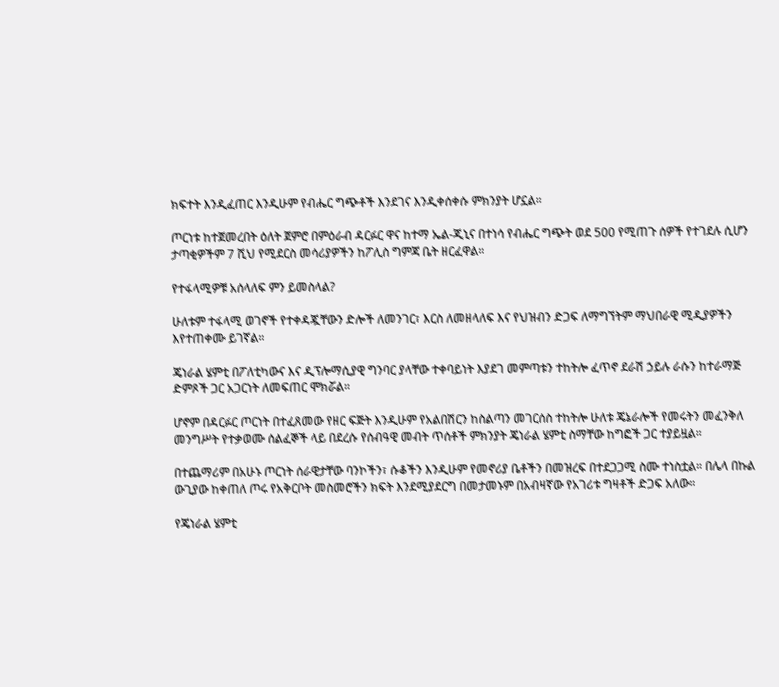ክፍተት እንዲፈጠር እንዲሁም የብሔር ግጭቶች እንደገና እንዲቀሰቀሱ ምክንያት ሆኗል።

ጦርነቱ ከተጀመረበት ዕለት ጀምሮ በምዕራብ ዳርፉር ዋና ከተማ ኤል-ጂኒና በተነሳ የብሔር ግጭት ወደ 500 የሚጠጉ ሰዎች የተገደሉ ሲሆን ታጣቂዎችም 7 ሺህ የሚደርስ መሳሪያዎችን ከፖሊስ ግምጃ ቤት ዘርፈዋል።

የተፋላሚዎቹ አሰላለፍ ምን ይመስላል?

ሁለቱም ተፋላሚ ወገኖች የተቀዳጇቸውን ድሎች ለመንገር፣ እርስ ለመዘላለፍ እና የህዝብን ድጋፍ ለማግኘትም ማህበራዊ ሚዲያዎችን እየተጠቀሙ ይገኛል።

ጄነራል ሄምቲ በፖለቲካውና እና ዲፕሎማሲያዊ ግንባር ያላቸው ተቀባይነት እያደገ መምጣቱን ተከትሎ ፈጥኖ ደራሽ ኃይሉ ራሱን ከተራማጅ ድምጾች ጋር አጋርነት ለመፍጠር ሞክሯል።

ሆኖም በዳርፉር ጦርነት በተፈጸመው የዘር ፍጅት እንዲሁም የአልበሽርን ከስልጣን መገርሰስ ተከትሎ ሁለቱ ጄኔራሎች የመሩትን መፈንቅለ መንግሥት የተቃወሙ ሰልፈኞች ላይ በደረሱ የሰብዓዊ መብት ጥሰቶች ምክንያት ጄነራል ሄምቲ ስማቸው ከግፎች ጋር ተያይዟል።

በተጨማሪም በአሁኑ ጦርነት ሰራዊታቸው ባንኮችን፣ ሱቆችን እንዲሁም የመኖሪያ ቤቶችን በመዝረፍ በተደጋጋሚ ስሙ ተነስቷል። በሌላ በኩል ውጊያው ከቀጠለ ጦሩ የአቅርቦት መስመሮችን ክፍት እንደሚያደርግ በመታመኑም በአብዛኛው የአገሪቱ ግዛቶች ድጋፍ አለው።

የጄነራል ሄምቲ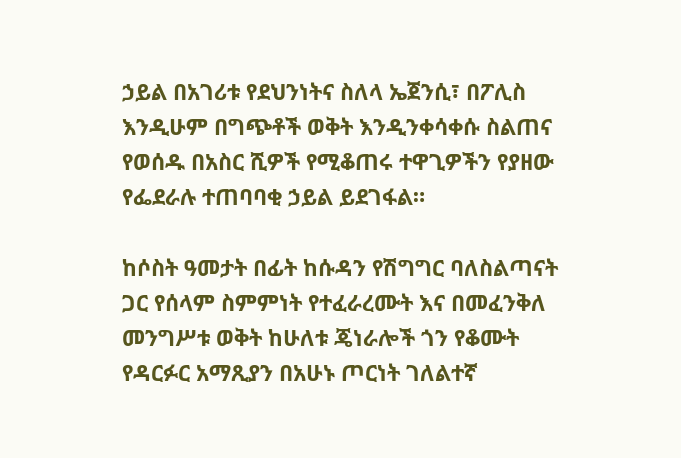ኃይል በአገሪቱ የደህንነትና ስለላ ኤጀንሲ፣ በፖሊስ እንዲሁም በግጭቶች ወቅት እንዲንቀሳቀሱ ስልጠና የወሰዱ በአስር ሺዎች የሚቆጠሩ ተዋጊዎችን የያዘው የፌደራሉ ተጠባባቂ ኃይል ይደገፋል።

ከሶስት ዓመታት በፊት ከሱዳን የሽግግር ባለስልጣናት ጋር የሰላም ስምምነት የተፈራረሙት እና በመፈንቅለ መንግሥቱ ወቅት ከሁለቱ ጄነራሎች ጎን የቆሙት የዳርፉር አማጺያን በአሁኑ ጦርነት ገለልተኛ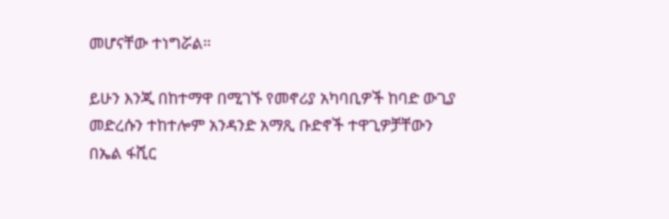መሆናቸው ተነግሯል።

ይሁን እንጂ በከተማዋ በሚገኙ የመኖሪያ አካባቢዎች ከባድ ውጊያ መድረሱን ተከተሎም አንዳንድ አማጺ ቡድኖች ተዋጊዎቻቸውን በኤል ፋሺር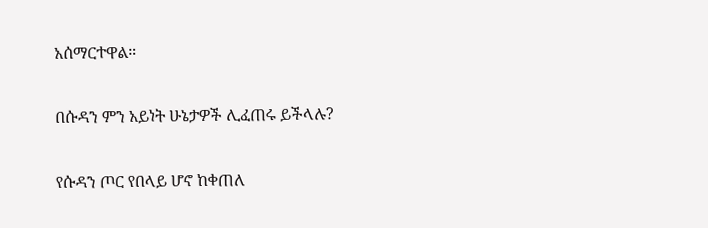አሰማርተዋል።

በሱዳን ምን አይነት ሁኔታዎች ሊፈጠሩ ይችላሉ?

የሱዳን ጦር የበላይ ሆኖ ከቀጠለ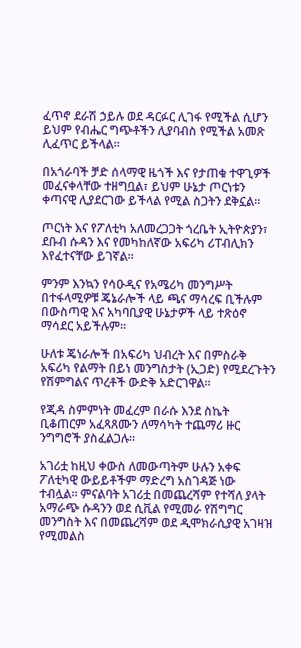ፈጥኖ ደራሽ ኃይሉ ወደ ዳርፉር ሊገፋ የሚችል ሲሆን ይህም የብሔር ግጭቶችን ሊያባብስ የሚችል አመጽ ሊፈጥር ይችላል።

በአጎራባች ቻድ ሰላማዊ ዜጎች እና የታጠቁ ተዋጊዎች መፈናቀላቸው ተዘግቧል፣ ይህም ሁኔታ ጦርነቱን ቀጣናዊ ሊያደርገው ይችላል የሚል ስጋትን ደቅኗል።

ጦርነት እና የፖለቲካ አለመረጋጋት ጎረቤት ኢትዮጵያን፣ ደቡብ ሱዳን እና የመካከለኛው አፍሪካ ሪፐብሊክን እየፈተናቸው ይገኛል።

ምንም እንኳን የሳዑዲና የአሜሪካ መንግሥት በተፋላሚዎቹ ጄኔራሎች ላይ ጫና ማሳረፍ ቢችሉም በውስጣዊ እና አካባቢያዊ ሁኔታዎች ላይ ተጽዕኖ ማሳደር አይችሉም።

ሁለቱ ጄነራሎች በአፍሪካ ህብረት እና በምስራቅ አፍሪካ የልማት በይነ መንግስታት (ኢጋድ) የሚደረጉትን የሽምግልና ጥረቶች ውድቅ አድርገዋል።

የጂዳ ስምምነት መፈረም በራሱ እንደ ስኬት ቢቆጠርም አፈጻጸሙን ለማሳካት ተጨማሪ ዙር ንግግሮች ያስፈልጋሉ።

አገሪቷ ከዚህ ቀውስ ለመውጣትም ሁሉን አቀፍ ፖለቲካዊ ውይይቶችም ማድረግ አስገዳጅ ነው ተብሏል። ምናልባት አገሪቷ በመጨረሻም የተሻለ ያላት አማራጭ ሱዳንን ወደ ሲቪል የሚመራ የሽግግር መንግስት እና በመጨረሻም ወደ ዲሞክራሲያዊ አገዛዝ የሚመልስ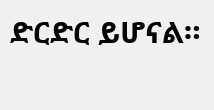ድርድር ይሆናል።